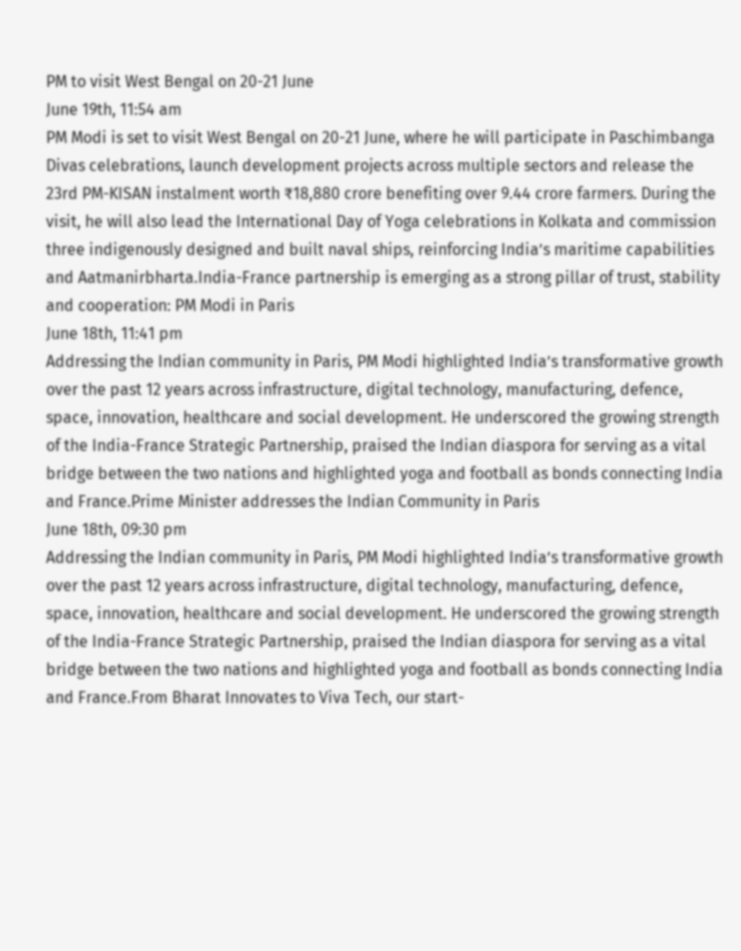PM to visit West Bengal on 20-21 June
June 19th, 11:54 am
PM Modi is set to visit West Bengal on 20-21 June, where he will participate in Paschimbanga Divas celebrations, launch development projects across multiple sectors and release the 23rd PM-KISAN instalment worth ₹18,880 crore benefiting over 9.44 crore farmers. During the visit, he will also lead the International Day of Yoga celebrations in Kolkata and commission three indigenously designed and built naval ships, reinforcing India’s maritime capabilities and Aatmanirbharta.India-France partnership is emerging as a strong pillar of trust, stability and cooperation: PM Modi in Paris
June 18th, 11:41 pm
Addressing the Indian community in Paris, PM Modi highlighted India’s transformative growth over the past 12 years across infrastructure, digital technology, manufacturing, defence, space, innovation, healthcare and social development. He underscored the growing strength of the India-France Strategic Partnership, praised the Indian diaspora for serving as a vital bridge between the two nations and highlighted yoga and football as bonds connecting India and France.Prime Minister addresses the Indian Community in Paris
June 18th, 09:30 pm
Addressing the Indian community in Paris, PM Modi highlighted India’s transformative growth over the past 12 years across infrastructure, digital technology, manufacturing, defence, space, innovation, healthcare and social development. He underscored the growing strength of the India-France Strategic Partnership, praised the Indian diaspora for serving as a vital bridge between the two nations and highlighted yoga and football as bonds connecting India and France.From Bharat Innovates to Viva Tech, our start-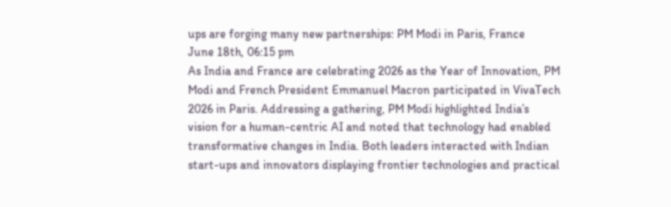ups are forging many new partnerships: PM Modi in Paris, France
June 18th, 06:15 pm
As India and France are celebrating 2026 as the Year of Innovation, PM Modi and French President Emmanuel Macron participated in VivaTech 2026 in Paris. Addressing a gathering, PM Modi highlighted India’s vision for a human-centric AI and noted that technology had enabled transformative changes in India. Both leaders interacted with Indian start-ups and innovators displaying frontier technologies and practical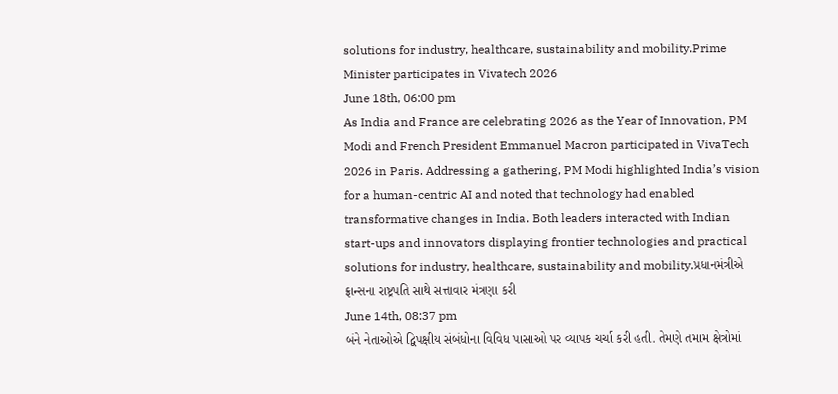solutions for industry, healthcare, sustainability and mobility.Prime Minister participates in Vivatech 2026
June 18th, 06:00 pm
As India and France are celebrating 2026 as the Year of Innovation, PM Modi and French President Emmanuel Macron participated in VivaTech 2026 in Paris. Addressing a gathering, PM Modi highlighted India’s vision for a human-centric AI and noted that technology had enabled transformative changes in India. Both leaders interacted with Indian start-ups and innovators displaying frontier technologies and practical solutions for industry, healthcare, sustainability and mobility.પ્રધાનમંત્રીએ ફ્રાન્સના રાષ્ટ્રપતિ સાથે સત્તાવાર મંત્રણા કરી
June 14th, 08:37 pm
બંને નેતાઓએ દ્વિપક્ષીય સંબંધોના વિવિધ પાસાઓ પર વ્યાપક ચર્ચા કરી હતી. તેમણે તમામ ક્ષેત્રોમાં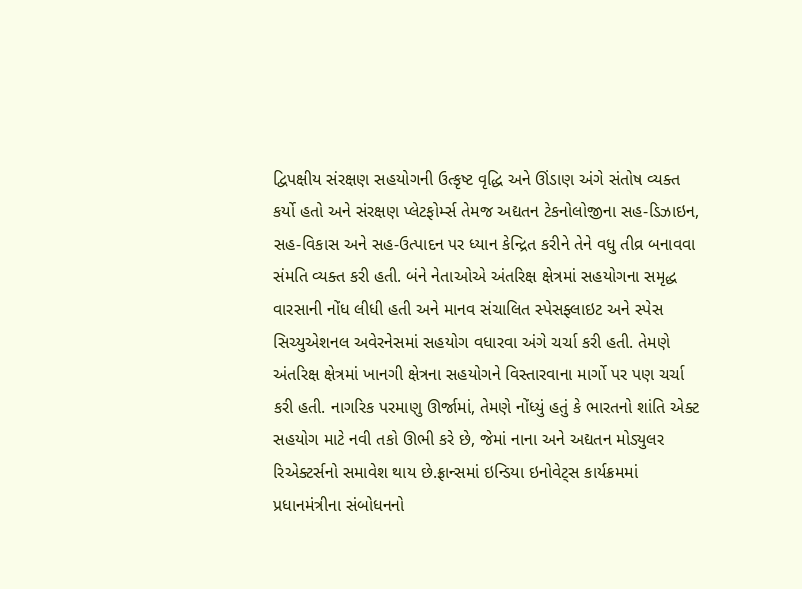દ્વિપક્ષીય સંરક્ષણ સહયોગની ઉત્કૃષ્ટ વૃદ્ધિ અને ઊંડાણ અંગે સંતોષ વ્યક્ત કર્યો હતો અને સંરક્ષણ પ્લેટફોર્મ્સ તેમજ અદ્યતન ટેકનોલોજીના સહ-ડિઝાઇન, સહ-વિકાસ અને સહ-ઉત્પાદન પર ધ્યાન કેન્દ્રિત કરીને તેને વધુ તીવ્ર બનાવવા સંમતિ વ્યક્ત કરી હતી. બંને નેતાઓએ અંતરિક્ષ ક્ષેત્રમાં સહયોગના સમૃદ્ધ વારસાની નોંધ લીધી હતી અને માનવ સંચાલિત સ્પેસફ્લાઇટ અને સ્પેસ સિચ્યુએશનલ અવેરનેસમાં સહયોગ વધારવા અંગે ચર્ચા કરી હતી. તેમણે અંતરિક્ષ ક્ષેત્રમાં ખાનગી ક્ષેત્રના સહયોગને વિસ્તારવાના માર્ગો પર પણ ચર્ચા કરી હતી. નાગરિક પરમાણુ ઊર્જામાં, તેમણે નોંધ્યું હતું કે ભારતનો શાંતિ એક્ટ સહયોગ માટે નવી તકો ઊભી કરે છે, જેમાં નાના અને અદ્યતન મોડ્યુલર રિએક્ટર્સનો સમાવેશ થાય છે.ફ્રાન્સમાં ઇન્ડિયા ઇનોવેટ્સ કાર્યક્રમમાં પ્રધાનમંત્રીના સંબોધનનો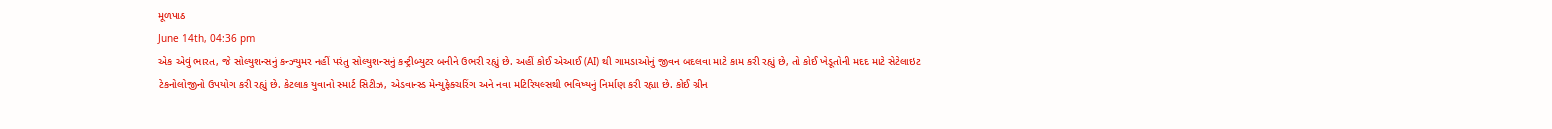મૂળપાઠ
June 14th, 04:36 pm
એક એવું ભારત, જે સોલ્યુશન્સનું કન્ઝ્યુમર નહીં પરંતુ સોલ્યુશન્સનું કન્ટ્રીબ્યુટર બનીને ઉભરી રહ્યું છે. અહીં કોઈ એઆઈ (AI) થી ગામડાઓનું જીવન બદલવા માટે કામ કરી રહ્યું છે, તો કોઈ ખેડૂતોની મદદ માટે સેટેલાઇટ ટેકનોલોજીનો ઉપયોગ કરી રહ્યું છે. કેટલાક યુવાનો સ્માર્ટ સિટીઝ, એડવાન્સ્ડ મેન્યુફેક્ચરિંગ અને નવા મટિરિયલ્સથી ભવિષ્યનું નિર્માણ કરી રહ્યા છે. કોઈ ગ્રીન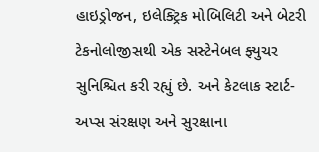હાઇડ્રોજન, ઇલેક્ટ્રિક મોબિલિટી અને બેટરી ટેકનોલોજીસથી એક સસ્ટેનેબલ ફ્યુચર સુનિશ્ચિત કરી રહ્યું છે. અને કેટલાક સ્ટાર્ટ-અપ્સ સંરક્ષણ અને સુરક્ષાના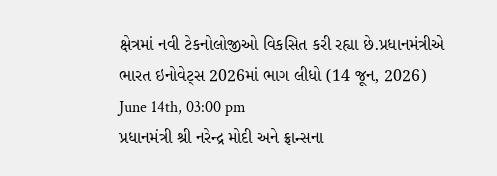ક્ષેત્રમાં નવી ટેકનોલોજીઓ વિકસિત કરી રહ્યા છે.પ્રધાનમંત્રીએ ભારત ઇનોવેટ્સ 2026માં ભાગ લીધો (14 જૂન, 2026)
June 14th, 03:00 pm
પ્રધાનમંત્રી શ્રી નરેન્દ્ર મોદી અને ફ્રાન્સના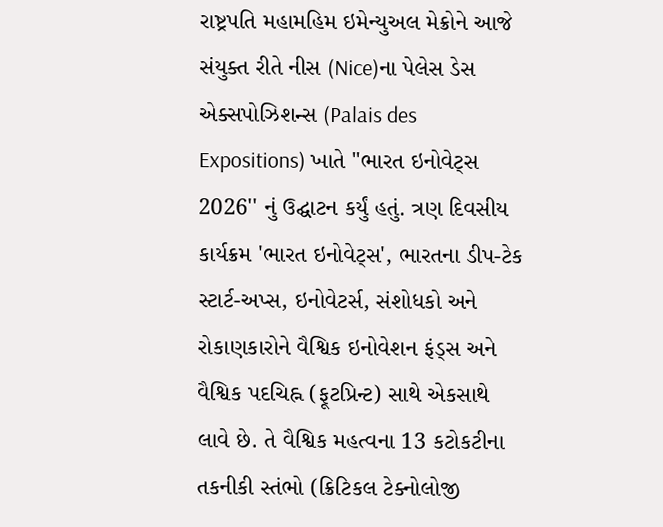રાષ્ટ્રપતિ મહામહિમ ઇમેન્યુઅલ મેક્રોને આજે સંયુક્ત રીતે નીસ (Nice)ના પેલેસ ડેસ એક્સપોઝિશન્સ (Palais des Expositions) ખાતે ''ભારત ઇનોવેટ્સ 2026'' નું ઉદ્ઘાટન કર્યું હતું. ત્રણ દિવસીય કાર્યક્રમ 'ભારત ઇનોવેટ્સ', ભારતના ડીપ-ટેક સ્ટાર્ટ-અપ્સ, ઇનોવેટર્સ, સંશોધકો અને રોકાણકારોને વૈશ્વિક ઇનોવેશન ફંડ્સ અને વૈશ્વિક પદચિહ્ન (ફૂટપ્રિન્ટ) સાથે એકસાથે લાવે છે. તે વૈશ્વિક મહત્વના 13 કટોકટીના તકનીકી સ્તંભો (ક્રિટિકલ ટેક્નોલોજી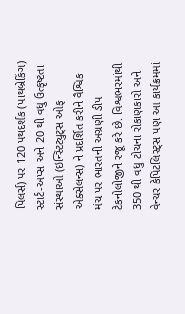પિલર્સ) પર 120 પથદર્શક (પાથબ્રેકિંગ) સ્ટાર્ટ-અપ્સ અને 20 થી વધુ ઉત્કૃષ્ટતા સંસ્થાઓ (ઇન્સ્ટિટ્યુટ્સ ઓફ એક્સેલન્સ) ને પ્રદર્શિત કરીને વૈશ્વિક મંચ પર ભારતની અગ્રણી ડીપ ટેકનોલોજીને રજૂ કરે છે. વિશ્વભરમાંથી 350 થી વધુ ટોચના રોકાણકારો અને વેન્ચર કેપિટલિસ્ટ્સ પણ આ કાર્યક્રમમાં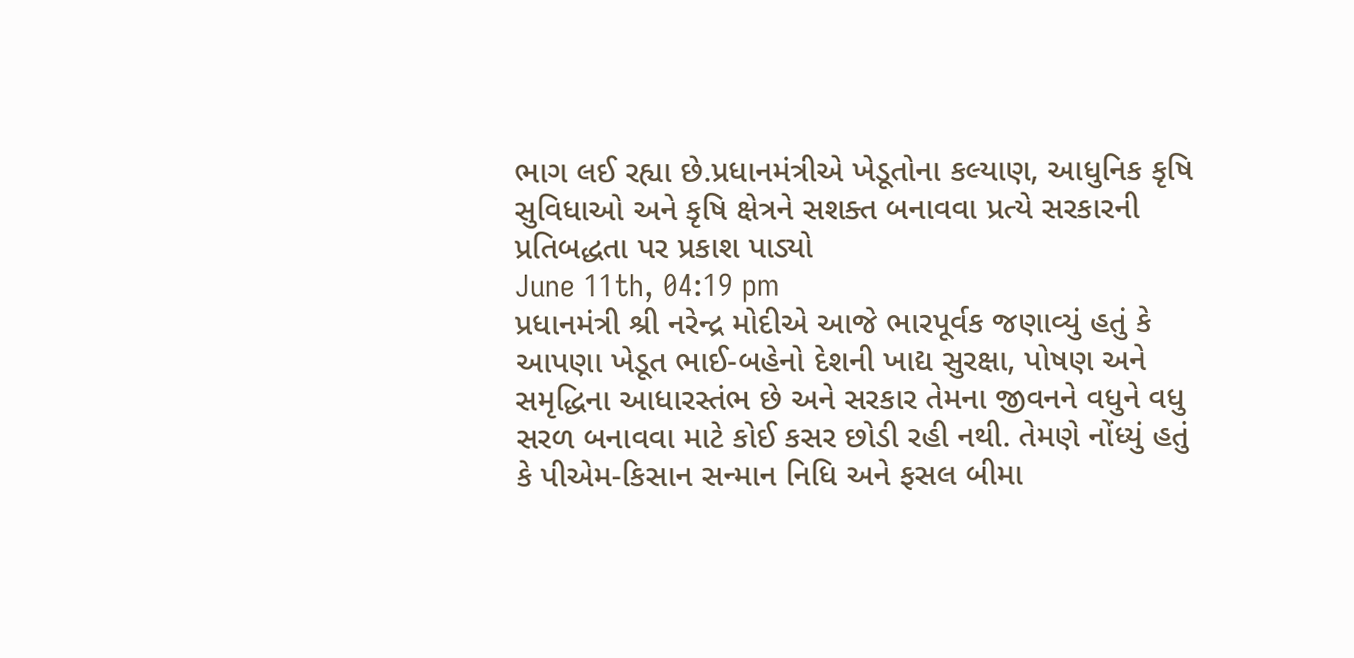ભાગ લઈ રહ્યા છે.પ્રધાનમંત્રીએ ખેડૂતોના કલ્યાણ, આધુનિક કૃષિ સુવિધાઓ અને કૃષિ ક્ષેત્રને સશક્ત બનાવવા પ્રત્યે સરકારની પ્રતિબદ્ધતા પર પ્રકાશ પાડ્યો
June 11th, 04:19 pm
પ્રધાનમંત્રી શ્રી નરેન્દ્ર મોદીએ આજે ભારપૂર્વક જણાવ્યું હતું કે આપણા ખેડૂત ભાઈ-બહેનો દેશની ખાદ્ય સુરક્ષા, પોષણ અને સમૃદ્ધિના આધારસ્તંભ છે અને સરકાર તેમના જીવનને વધુને વધુ સરળ બનાવવા માટે કોઈ કસર છોડી રહી નથી. તેમણે નોંધ્યું હતું કે પીએમ-કિસાન સન્માન નિધિ અને ફસલ બીમા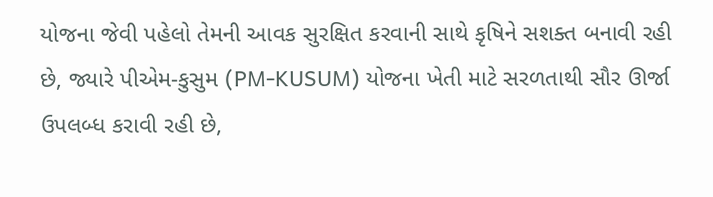યોજના જેવી પહેલો તેમની આવક સુરક્ષિત કરવાની સાથે કૃષિને સશક્ત બનાવી રહી છે, જ્યારે પીએમ-કુસુમ (PM-KUSUM) યોજના ખેતી માટે સરળતાથી સૌર ઊર્જા ઉપલબ્ધ કરાવી રહી છે,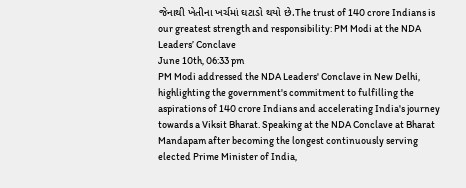જેનાથી ખેતીના ખર્ચમાં ઘટાડો થયો છે.The trust of 140 crore Indians is our greatest strength and responsibility: PM Modi at the NDA Leaders’ Conclave
June 10th, 06:33 pm
PM Modi addressed the NDA Leaders' Conclave in New Delhi, highlighting the government's commitment to fulfilling the aspirations of 140 crore Indians and accelerating India's journey towards a Viksit Bharat. Speaking at the NDA Conclave at Bharat Mandapam after becoming the longest continuously serving elected Prime Minister of India,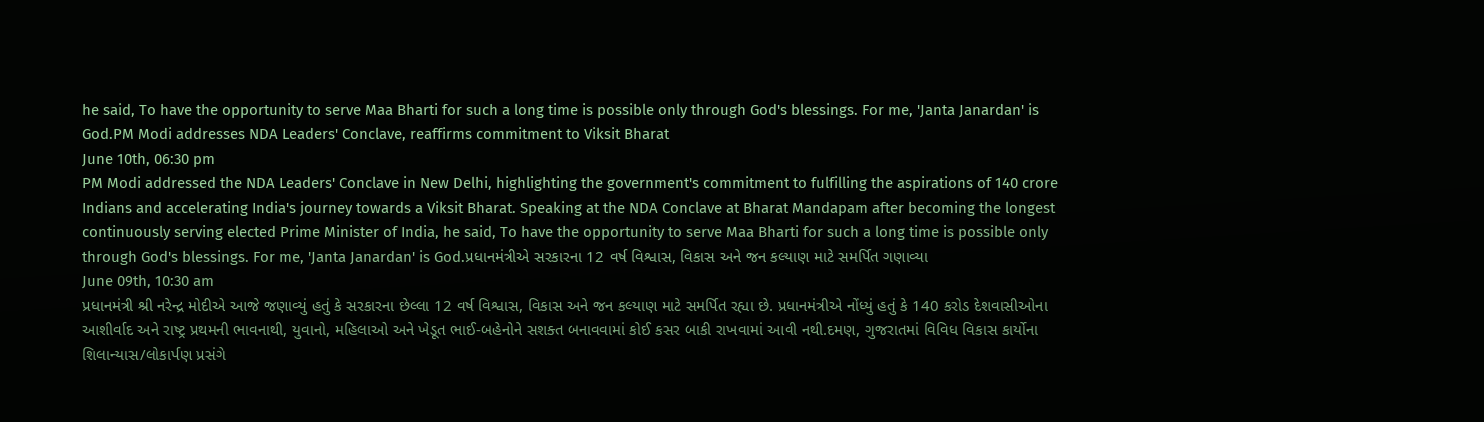he said, To have the opportunity to serve Maa Bharti for such a long time is possible only through God's blessings. For me, 'Janta Janardan' is God.PM Modi addresses NDA Leaders' Conclave, reaffirms commitment to Viksit Bharat
June 10th, 06:30 pm
PM Modi addressed the NDA Leaders' Conclave in New Delhi, highlighting the government's commitment to fulfilling the aspirations of 140 crore Indians and accelerating India's journey towards a Viksit Bharat. Speaking at the NDA Conclave at Bharat Mandapam after becoming the longest continuously serving elected Prime Minister of India, he said, To have the opportunity to serve Maa Bharti for such a long time is possible only through God's blessings. For me, 'Janta Janardan' is God.પ્રધાનમંત્રીએ સરકારના 12 વર્ષ વિશ્વાસ, વિકાસ અને જન કલ્યાણ માટે સમર્પિત ગણાવ્યા
June 09th, 10:30 am
પ્રધાનમંત્રી શ્રી નરેન્દ્ર મોદીએ આજે જણાવ્યું હતું કે સરકારના છેલ્લા 12 વર્ષ વિશ્વાસ, વિકાસ અને જન કલ્યાણ માટે સમર્પિત રહ્યા છે. પ્રધાનમંત્રીએ નોંધ્યું હતું કે 140 કરોડ દેશવાસીઓના આશીર્વાદ અને રાષ્ટ્ર પ્રથમની ભાવનાથી, યુવાનો, મહિલાઓ અને ખેડૂત ભાઈ-બહેનોને સશક્ત બનાવવામાં કોઈ કસર બાકી રાખવામાં આવી નથી.દમણ, ગુજરાતમાં વિવિધ વિકાસ કાર્યોના શિલાન્યાસ/લોકાર્પણ પ્રસંગે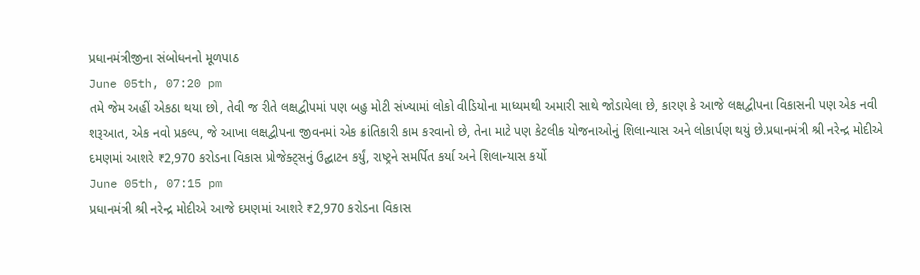પ્રધાનમંત્રીજીના સંબોધનનો મૂળપાઠ
June 05th, 07:20 pm
તમે જેમ અહીં એકઠા થયા છો, તેવી જ રીતે લક્ષદ્વીપમાં પણ બહુ મોટી સંખ્યામાં લોકો વીડિયોના માધ્યમથી અમારી સાથે જોડાયેલા છે, કારણ કે આજે લક્ષદ્વીપના વિકાસની પણ એક નવી શરૂઆત, એક નવો પ્રકલ્પ, જે આખા લક્ષદ્વીપના જીવનમાં એક ક્રાંતિકારી કામ કરવાનો છે, તેના માટે પણ કેટલીક યોજનાઓનું શિલાન્યાસ અને લોકાર્પણ થયું છે.પ્રધાનમંત્રી શ્રી નરેન્દ્ર મોદીએ દમણમાં આશરે ₹2,970 કરોડના વિકાસ પ્રોજેક્ટ્સનું ઉદ્ઘાટન કર્યું, રાષ્ટ્રને સમર્પિત કર્યા અને શિલાન્યાસ કર્યો
June 05th, 07:15 pm
પ્રધાનમંત્રી શ્રી નરેન્દ્ર મોદીએ આજે દમણમાં આશરે ₹2,970 કરોડના વિકાસ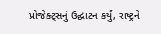પ્રોજેક્ટ્સનું ઉદ્ઘાટન કર્યું, રાષ્ટ્રને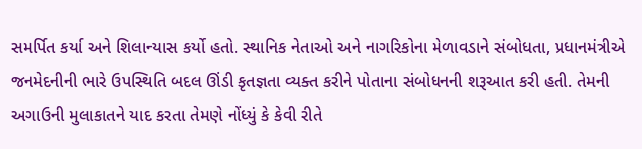સમર્પિત કર્યા અને શિલાન્યાસ કર્યો હતો. સ્થાનિક નેતાઓ અને નાગરિકોના મેળાવડાને સંબોધતા, પ્રધાનમંત્રીએ જનમેદનીની ભારે ઉપસ્થિતિ બદલ ઊંડી કૃતજ્ઞતા વ્યક્ત કરીને પોતાના સંબોધનની શરૂઆત કરી હતી. તેમની અગાઉની મુલાકાતને યાદ કરતા તેમણે નોંધ્યું કે કેવી રીતે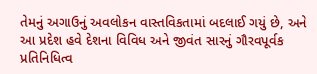તેમનું અગાઉનું અવલોકન વાસ્તવિકતામાં બદલાઈ ગયું છે, અને આ પ્રદેશ હવે દેશના વિવિધ અને જીવંત સારનું ગૌરવપૂર્વક પ્રતિનિધિત્વ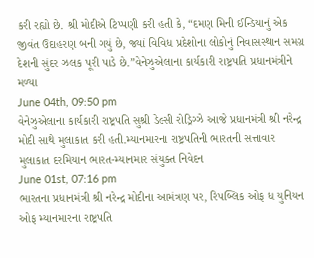કરી રહ્યો છે. શ્રી મોદીએ ટિપ્પણી કરી હતી કે, “દમણ મિની ઈન્ડિયાનું એક જીવંત ઉદાહરણ બની ગયું છે, જ્યાં વિવિધ પ્રદેશોના લોકોનું નિવાસસ્થાન સમગ્ર દેશની સુંદર ઝલક પૂરી પાડે છે.”વેનેઝુએલાના કાર્યકારી રાષ્ટ્રપતિ પ્રધાનમંત્રીને મળ્યા
June 04th, 09:50 pm
વેનેઝુએલાના કાર્યકારી રાષ્ટ્રપતિ સુશ્રી ડેલ્સી રોડ્રિગ્ઝે આજે પ્રધાનમંત્રી શ્રી નરેન્દ્ર મોદી સાથે મુલાકાત કરી હતી.મ્યાનમારના રાષ્ટ્રપતિની ભારતની સત્તાવાર મુલાકાત દરમિયાન ભારત-મ્યાનમાર સંયુક્ત નિવેદન
June 01st, 07:16 pm
ભારતના પ્રધાનમંત્રી શ્રી નરેન્દ્ર મોદીના આમંત્રણ પર, રિપબ્લિક ઓફ ધ યુનિયન ઓફ મ્યાનમારના રાષ્ટ્રપતિ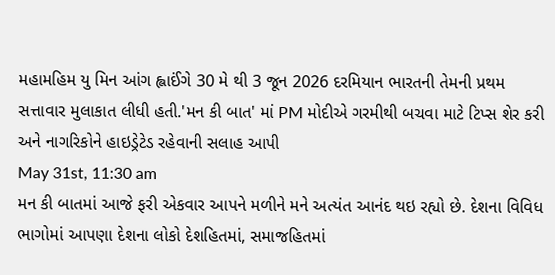મહામહિમ યુ મિન આંગ હ્લાઈંગે 30 મે થી 3 જૂન 2026 દરમિયાન ભારતની તેમની પ્રથમ સત્તાવાર મુલાકાત લીધી હતી.'મન કી બાત' માં PM મોદીએ ગરમીથી બચવા માટે ટિપ્સ શેર કરી અને નાગરિકોને હાઇડ્રેટેડ રહેવાની સલાહ આપી
May 31st, 11:30 am
મન કી બાતમાં આજે ફરી એકવાર આપને મળીને મને અત્યંત આનંદ થઇ રહ્યો છે. દેશના વિવિધ ભાગોમાં આપણા દેશના લોકો દેશહિતમાં, સમાજહિતમાં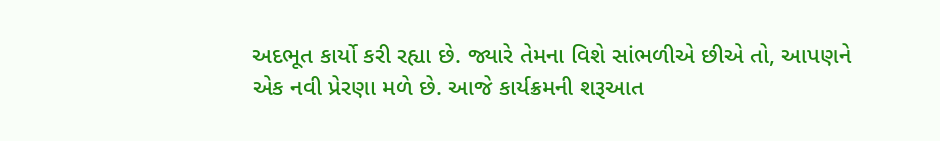અદભૂત કાર્યો કરી રહ્યા છે. જ્યારે તેમના વિશે સાંભળીએ છીએ તો, આપણને એક નવી પ્રેરણા મળે છે. આજે કાર્યક્રમની શરૂઆત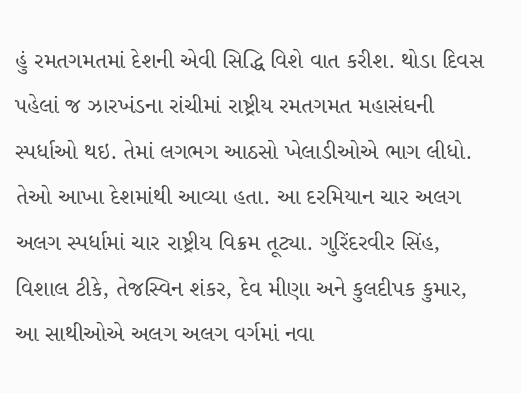હું રમતગમતમાં દેશની એવી સિદ્ધિ વિશે વાત કરીશ. થોડા દિવસ પહેલાં જ ઝારખંડના રાંચીમાં રાષ્ટ્રીય રમતગમત મહાસંઘની સ્પર્ધાઓ થઇ. તેમાં લગભગ આઠસો ખેલાડીઓએ ભાગ લીધો. તેઓ આખા દેશમાંથી આવ્યા હતા. આ દરમિયાન ચાર અલગ અલગ સ્પર્ધામાં ચાર રાષ્ટ્રીય વિક્રમ તૂટ્યા. ગુરિંદરવીર સિંહ, વિશાલ ટીકે, તેજસ્વિન શંકર, દેવ મીણા અને કુલદીપક કુમાર, આ સાથીઓએ અલગ અલગ વર્ગમાં નવા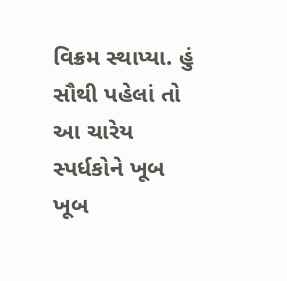વિક્રમ સ્થાપ્યા. હું સૌથી પહેલાં તો આ ચારેય સ્પર્ધકોને ખૂબ ખૂબ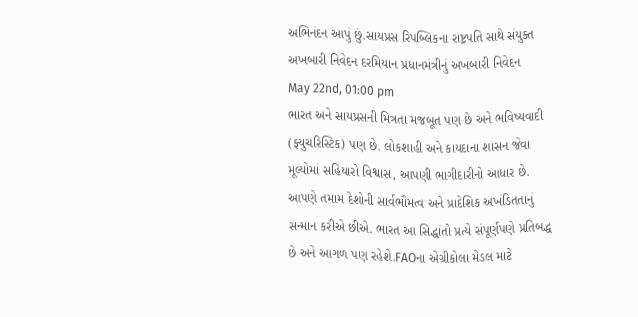અભિનંદન આપું છું.સાયપ્રસ રિપબ્લિકના રાષ્ટ્રપતિ સાથે સંયુક્ત અખબારી નિવેદન દરમિયાન પ્રધાનમંત્રીનું અખબારી નિવેદન
May 22nd, 01:00 pm
ભારત અને સાયપ્રસની મિત્રતા મજબૂત પણ છે અને ભવિષ્યવાદી (ફ્યુચરિસ્ટિક) પણ છે. લોકશાહી અને કાયદાના શાસન જેવા મૂલ્યોમાં સહિયારો વિશ્વાસ, આપણી ભાગીદારીનો આધાર છે. આપણે તમામ દેશોની સાર્વભૌમત્વ અને પ્રાદેશિક અખંડિતતાનું સન્માન કરીએ છીએ. ભારત આ સિદ્ધાંતો પ્રત્યે સંપૂર્ણપણે પ્રતિબદ્ધ છે અને આગળ પણ રહેશે.FAOના એગ્રીકોલા મેડલ માટે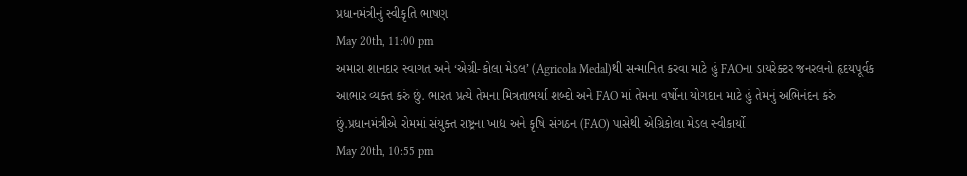પ્રધાનમંત્રીનું સ્વીકૃતિ ભાષણ
May 20th, 11:00 pm
અમારા શાનદાર સ્વાગત અને ‘એગ્રી-કોલા મેડલ’ (Agricola Medal)થી સન્માનિત કરવા માટે હું FAOના ડાયરેક્ટર જનરલનો હૃદયપૂર્વક આભાર વ્યક્ત કરું છું. ભારત પ્રત્યે તેમના મિત્રતાભર્યા શબ્દો અને FAO માં તેમના વર્ષોના યોગદાન માટે હું તેમનું અભિનંદન કરું છું.પ્રધાનમંત્રીએ રોમમાં સંયુક્ત રાષ્ટ્રના ખાદ્ય અને કૃષિ સંગઠન (FAO) પાસેથી એગ્રિકોલા મેડલ સ્વીકાર્યો
May 20th, 10:55 pm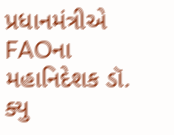પ્રધાનમંત્રીએ FAOના મહાનિદેશક ડૉ. ક્યુ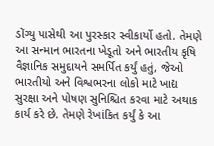ડોંગ્યુ પાસેથી આ પુરસ્કાર સ્વીકાર્યો હતો. તેમણે આ સન્માન ભારતના ખેડૂતો અને ભારતીય કૃષિ વૈજ્ઞાનિક સમુદાયને સમર્પિત કર્યું હતું, જેઓ ભારતીયો અને વિશ્વભરના લોકો માટે ખાદ્ય સુરક્ષા અને પોષણ સુનિશ્ચિત કરવા માટે અથાક કાર્ય કરે છે. તેમણે રેખાંકિત કર્યું કે આ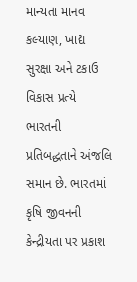માન્યતા માનવ કલ્યાણ, ખાદ્ય સુરક્ષા અને ટકાઉ વિકાસ પ્રત્યે ભારતની પ્રતિબદ્ધતાને અંજલિ સમાન છે. ભારતમાં કૃષિ જીવનની કેન્દ્રીયતા પર પ્રકાશ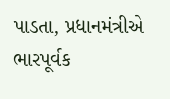પાડતા, પ્રધાનમંત્રીએ ભારપૂર્વક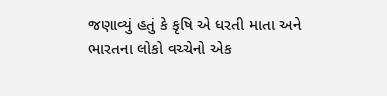જણાવ્યું હતું કે કૃષિ એ ધરતી માતા અને ભારતના લોકો વચ્ચેનો એક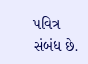પવિત્ર સંબંધ છે.